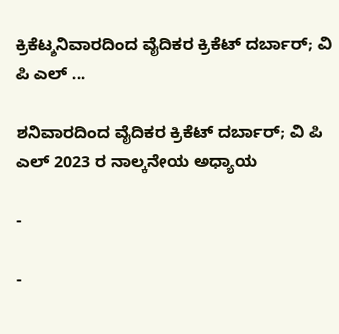ಕ್ರಿಕೆಟ್ಶನಿವಾರದಿಂದ ವೈದಿಕರ ಕ್ರಿಕೆಟ್ ದರ್ಬಾರ್; ವಿ ಪಿ ಎಲ್ ...

ಶನಿವಾರದಿಂದ ವೈದಿಕರ ಕ್ರಿಕೆಟ್ ದರ್ಬಾರ್; ವಿ ಪಿ ಎಲ್ 2023 ರ ನಾಲ್ಕನೇಯ ಅಧ್ಯಾಯ

-

-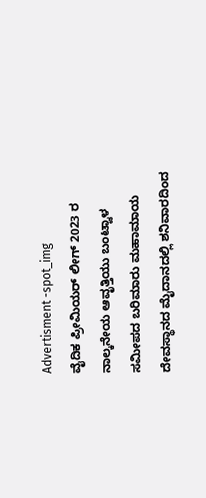Advertisment -spot_img
ವೈದಿಕ ಪ್ರೀಮಿಯರ್ ಲೀಗ್ 2023 ರ ನಾಲ್ಕನೇಯ ಆವೃತ್ತಿಯು ಬಂಟ್ವಾಳ ಸಮೀಪದ ಬರಿಮಾರು ಮಹಾಮಾಯ ದೇವಸ್ಥಾನದ ಮೈದಾನದಲ್ಲಿ ಶನಿವಾರದಿಂದ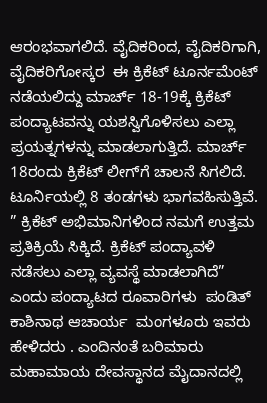ಆರಂಭವಾಗಲಿದೆ. ವೈದಿಕರಿಂದ, ವೈದಿಕರಿಗಾಗಿ, ವೈದಿಕರಿಗೋಸ್ಕರ  ಈ ಕ್ರಿಕೆಟ್ ಟೂರ್ನಮೆಂಟ್ ನಡೆಯಲಿದ್ದು ಮಾರ್ಚ್ 18-19ಕ್ಕೆ ಕ್ರಿಕೆಟ್ ಪಂದ್ಯಾಟವನ್ನು ಯಶಸ್ವಿಗೊಳಿಸಲು ಎಲ್ಲಾ ಪ್ರಯತ್ನಗಳನ್ನು ಮಾಡಲಾಗುತ್ತಿದೆ. ಮಾರ್ಚ್ 18ರಂದು ಕ್ರಿಕೆಟ್ ಲೀಗ್‍ಗೆ ಚಾಲನೆ ಸಿಗಲಿದೆ. ಟೂರ್ನಿಯಲ್ಲಿ 8 ತಂಡಗಳು ಭಾಗವಹಿಸುತ್ತಿವೆ.
” ಕ್ರಿಕೆಟ್ ಅಭಿಮಾನಿಗಳಿಂದ ನಮಗೆ ಉತ್ತಮ ಪ್ರತಿಕ್ರಿಯೆ ಸಿಕ್ಕಿದೆ. ಕ್ರಿಕೆಟ್ ಪಂದ್ಯಾವಳಿ ನಡೆಸಲು ಎಲ್ಲಾ ವ್ಯವಸ್ಥೆ ಮಾಡಲಾಗಿದೆ” ಎಂದು ಪಂದ್ಯಾಟದ ರೂವಾರಿಗಳು  ಪಂಡಿತ್ ಕಾಶಿನಾಥ ಆಚಾರ್ಯ  ಮಂಗಳೂರು ಇವರು ಹೇಳಿದರು . ಎಂದಿನಂತೆ ಬರಿಮಾರು ಮಹಾಮಾಯ ದೇವಸ್ಥಾನದ ಮೈದಾನದಲ್ಲಿ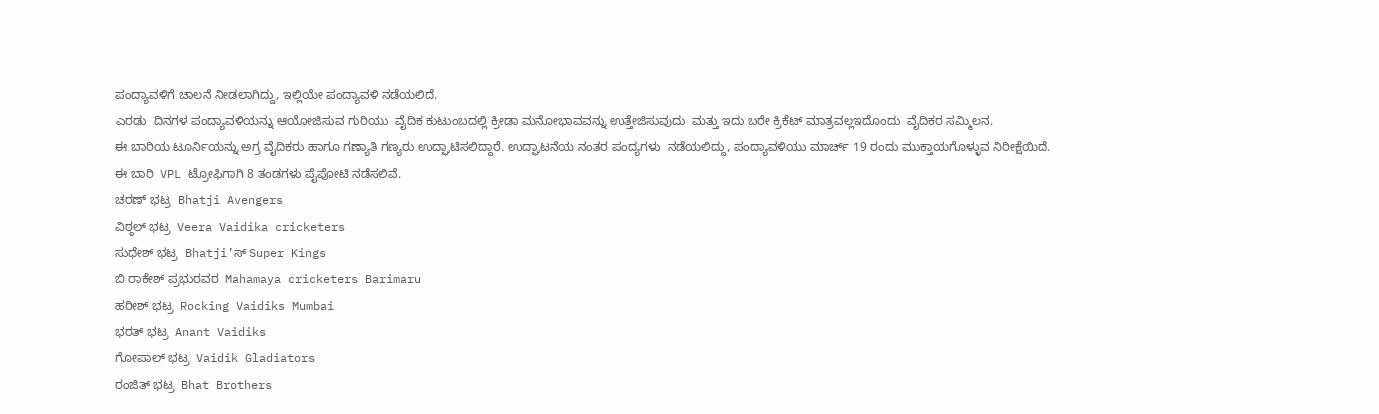ಪಂದ್ಯಾವಳಿಗೆ ಚಾಲನೆ ನೀಡಲಾಗಿದ್ದು, ಇಲ್ಲಿಯೇ ಪಂದ್ಯಾವಳಿ ನಡೆಯಲಿದೆ.
ಎರಡು  ದಿನಗಳ ಪಂದ್ಯಾವಳಿಯನ್ನು ಆಯೋಜಿಸುವ ಗುರಿಯು  ವೈದಿಕ ಕುಟುಂಬದಲ್ಲಿ ಕ್ರೀಡಾ ಮನೋಭಾವವನ್ನು ಉತ್ತೇಜಿಸುವುದು  ಮತ್ತು ಇದು ಬರೇ ಕ್ರಿಕೆಟ್ ಮಾತ್ರವಲ್ಲಇದೊಂದು  ವೈದಿಕರ ಸಮ್ಮಿಲನ.
ಈ ಬಾರಿಯ ಟೂರ್ನಿಯನ್ನು ಅಗ್ರ ವೈದಿಕರು ಹಾಗೂ ಗಣ್ಯಾತಿ ಗಣ್ಯರು ಉದ್ಘಾಟಿಸಲಿದ್ದಾರೆ. ಉದ್ಘಾಟನೆಯ ನಂತರ ಪಂದ್ಯಗಳು  ನಡೆಯಲಿದ್ದು, ಪಂದ್ಯಾವಳಿಯು ಮಾರ್ಚ್ 19 ರಂದು ಮುಕ್ತಾಯಗೊಳ್ಳುವ ನಿರೀಕ್ಷೆಯಿದೆ.
ಈ ಬಾರಿ  VPL ಟ್ರೋಫಿಗಾಗಿ 8 ತಂಡಗಳು ಪೈಪೋಟಿ ನಡೆಸಲಿವೆ.
ಚರಣ್ ಭಟ್ರ  Bhatji Avengers
ವಿಠ್ಠಲ್ ಭಟ್ರ  Veera Vaidika cricketers
ಸುಧೇಶ್ ಭಟ್ರ  Bhatji’ಸ್ Super Kings
ಬಿ ರಾಕೇಶ್ ಪ್ರಭುರವರ  Mahamaya cricketers Barimaru
ಹರೀಶ್ ಭಟ್ರ  Rocking Vaidiks Mumbai
ಭರತ್ ಭಟ್ರ  Anant Vaidiks
ಗೋಪಾಲ್ ಭಟ್ರ  Vaidik Gladiators
ರಂಜಿತ್ ಭಟ್ರ  Bhat Brothers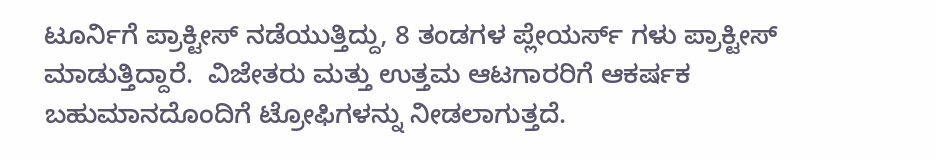ಟೂರ್ನಿಗೆ ಪ್ರಾಕ್ಟೀಸ್ ನಡೆಯುತ್ತಿದ್ದು, 8 ತಂಡಗಳ ಪ್ಲೇಯರ್ಸ್ ಗಳು ಪ್ರಾಕ್ಟೀಸ್ ಮಾಡುತ್ತಿದ್ದಾರೆ.  ವಿಜೇತರು ಮತ್ತು ಉತ್ತಮ ಆಟಗಾರರಿಗೆ ಆಕರ್ಷಕ ಬಹುಮಾನದೊಂದಿಗೆ ಟ್ರೋಫಿಗಳನ್ನು ನೀಡಲಾಗುತ್ತದೆ.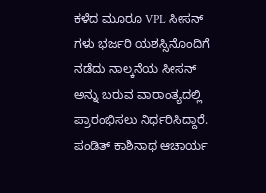ಕಳೆದ ಮೂರೂ VPL ಸೀಸನ್ ಗಳು ಭರ್ಜರಿ ಯಶಸ್ಸಿನೊಂದಿಗೆ ನಡೆದು ನಾಲ್ಕನೆಯ ಸೀಸನ್ ಅನ್ನು ಬರುವ ವಾರಾಂತ್ಯದಲ್ಲಿ ಪ್ರಾರಂಭಿಸಲು ನಿರ್ಧರಿಸಿದ್ದಾರೆ.  ಪಂಡಿತ್ ಕಾಶಿನಾಥ ಆಚಾರ್ಯ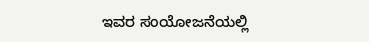ಇವರ ಸಂಯೋಜನೆಯಲ್ಲಿ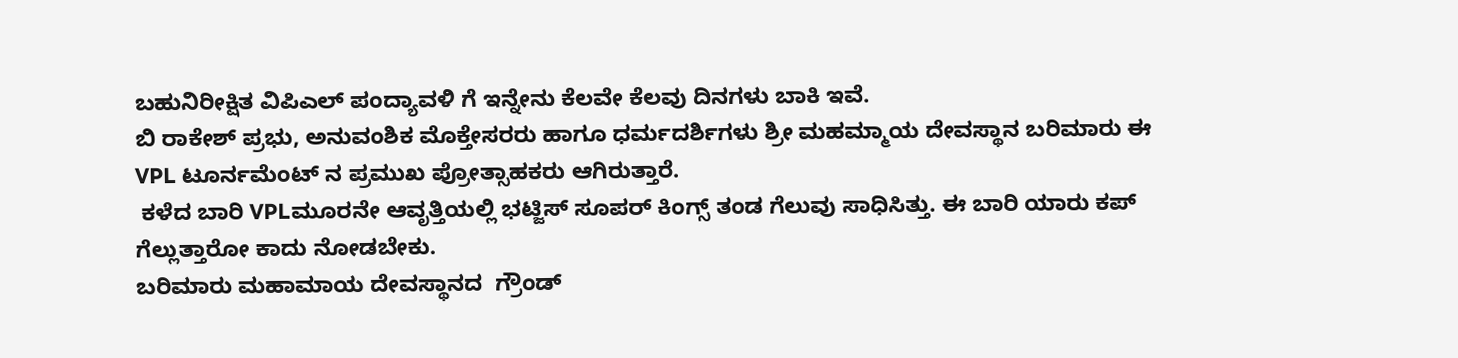ಬಹುನಿರೀಕ್ಷಿತ ವಿಪಿಎಲ್ ಪಂದ್ಯಾವಳಿ ಗೆ ಇನ್ನೇನು ಕೆಲವೇ ಕೆಲವು ದಿನಗಳು ಬಾಕಿ ಇವೆ.
ಬಿ ರಾಕೇಶ್ ಪ್ರಭು, ಅನುವಂಶಿಕ ಮೊಕ್ತೇಸರರು ಹಾಗೂ ಧರ್ಮದರ್ಶಿಗಳು ಶ್ರೀ ಮಹಮ್ಮಾಯ ದೇವಸ್ಥಾನ ಬರಿಮಾರು ಈ VPL ಟೂರ್ನಮೆಂಟ್ ನ ಪ್ರಮುಖ ಪ್ರೋತ್ಸಾಹಕರು ಆಗಿರುತ್ತಾರೆ.
 ಕಳೆದ ಬಾರಿ VPLಮೂರನೇ ಆವೃತ್ತಿಯಲ್ಲಿ ಭಟ್ಜಿಸ್ ಸೂಪರ್ ಕಿಂಗ್ಸ್ ತಂಡ ಗೆಲುವು ಸಾಧಿಸಿತ್ತು. ಈ ಬಾರಿ ಯಾರು ಕಪ್ ಗೆಲ್ಲುತ್ತಾರೋ ಕಾದು ನೋಡಬೇಕು.
ಬರಿಮಾರು ಮಹಾಮಾಯ ದೇವಸ್ಥಾನದ  ಗ್ರೌಂಡ್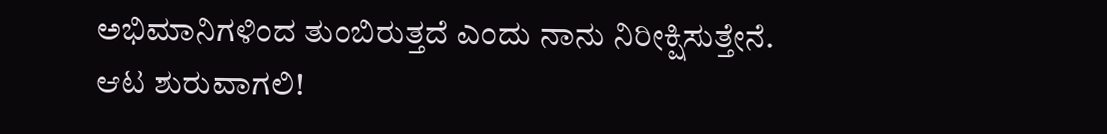ಅಭಿಮಾನಿಗಳಿಂದ ತುಂಬಿರುತ್ತದೆ ಎಂದು ನಾನು ನಿರೀಕ್ಷಿಸುತ್ತೇನೆ.
ಆಟ ಶುರುವಾಗಲಿ!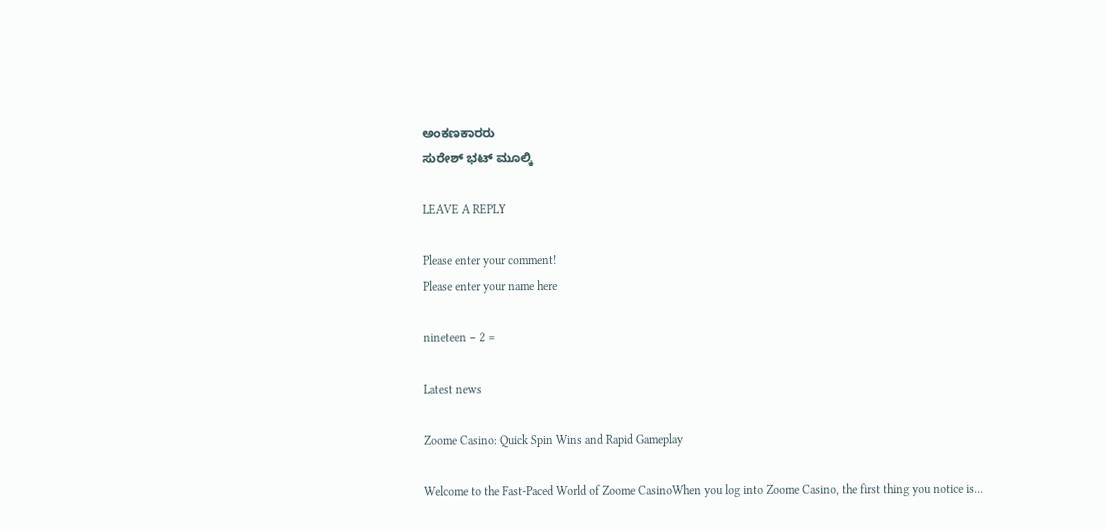ಅಂಕಣಕಾರರು
ಸುರೇಶ್ ಭಟ್ ಮೂಲ್ಕಿ

LEAVE A REPLY

Please enter your comment!
Please enter your name here

nineteen − 2 =

Latest news

Zoome Casino: Quick Spin Wins and Rapid Gameplay

Welcome to the Fast‑Paced World of Zoome CasinoWhen you log into Zoome Casino, the first thing you notice is...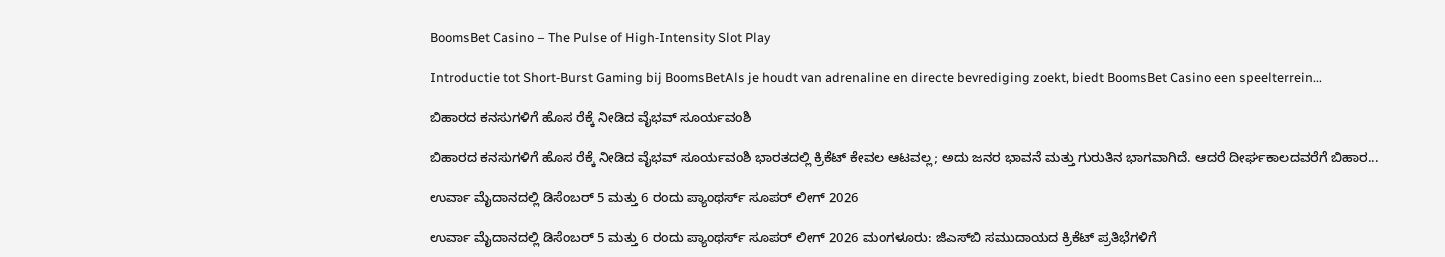BoomsBet Casino – The Pulse of High‑Intensity Slot Play

Introductie tot Short‑Burst Gaming bij BoomsBetAls je houdt van adrenaline en directe bevrediging zoekt, biedt BoomsBet Casino een speelterrein...

ಬಿಹಾರದ ಕನಸುಗಳಿಗೆ ಹೊಸ ರೆಕ್ಕೆ ನೀಡಿದ ವೈಭವ್ ಸೂರ್ಯವಂಶಿ

ಬಿಹಾರದ ಕನಸುಗಳಿಗೆ ಹೊಸ ರೆಕ್ಕೆ ನೀಡಿದ ವೈಭವ್ ಸೂರ್ಯವಂಶಿ ಭಾರತದಲ್ಲಿ ಕ್ರಿಕೆಟ್ ಕೇವಲ ಆಟವಲ್ಲ; ಅದು ಜನರ ಭಾವನೆ ಮತ್ತು ಗುರುತಿನ ಭಾಗವಾಗಿದೆ. ಆದರೆ ದೀರ್ಘಕಾಲದವರೆಗೆ ಬಿಹಾರ...

ಉರ್ವಾ ಮೈದಾನದಲ್ಲಿ ಡಿಸೆಂಬರ್ 5 ಮತ್ತು 6 ರಂದು ಪ್ಯಾಂಥರ್ಸ್ ಸೂಪರ್ ಲೀಗ್ 2026

ಉರ್ವಾ ಮೈದಾನದಲ್ಲಿ ಡಿಸೆಂಬರ್ 5 ಮತ್ತು 6 ರಂದು ಪ್ಯಾಂಥರ್ಸ್ ಸೂಪರ್ ಲೀಗ್ 2026 ಮಂಗಳೂರು: ಜಿಎಸ್‌ಬಿ ಸಮುದಾಯದ ಕ್ರಿಕೆಟ್ ಪ್ರತಿಭೆಗಳಿಗೆ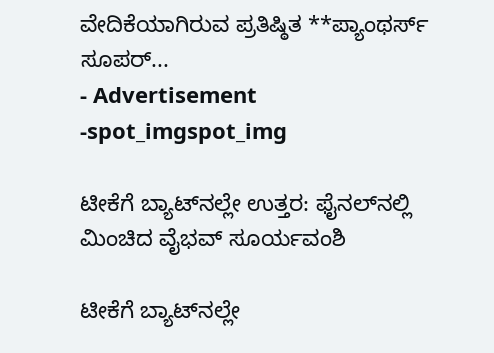ವೇದಿಕೆಯಾಗಿರುವ ಪ್ರತಿಷ್ಠಿತ **ಪ್ಯಾಂಥರ್ಸ್ ಸೂಪರ್...
- Advertisement -spot_imgspot_img

ಟೀಕೆಗೆ ಬ್ಯಾಟ್‌ನಲ್ಲೇ ಉತ್ತರ: ಫೈನಲ್‌ನಲ್ಲಿ ಮಿಂಚಿದ ವೈಭವ್ ಸೂರ್ಯವಂಶಿ

ಟೀಕೆಗೆ ಬ್ಯಾಟ್‌ನಲ್ಲೇ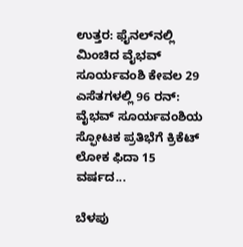ಉತ್ತರ: ಫೈನಲ್‌ನಲ್ಲಿ ಮಿಂಚಿದ ವೈಭವ್ ಸೂರ್ಯವಂಶಿ ಕೇವಲ 29 ಎಸೆತಗಳಲ್ಲಿ 96 ರನ್: ವೈಭವ್ ಸೂರ್ಯವಂಶಿಯ ಸ್ಫೋಟಕ ಪ್ರತಿಭೆಗೆ ಕ್ರಿಕೆಟ್ ಲೋಕ ಫಿದಾ 15 ವರ್ಷದ...

ಬೆಳಪು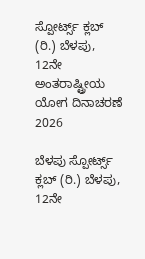ಸ್ಪೋರ್ಟ್ಸ್ ಕ್ಲಬ್ (ರಿ.) ಬೆಳಪು, 12ನೇ ಅಂತರಾಷ್ಟ್ರೀಯ ಯೋಗ ದಿನಾಚರಣೆ 2026

ಬೆಳಪು ಸ್ಪೋರ್ಟ್ಸ್ ಕ್ಲಬ್ (ರಿ.) ಬೆಳಪು, 12ನೇ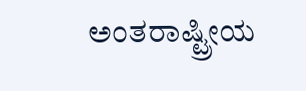ಅಂತರಾಷ್ಟ್ರೀಯ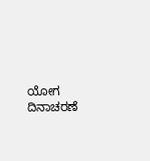ಯೋಗ ದಿನಾಚರಣೆ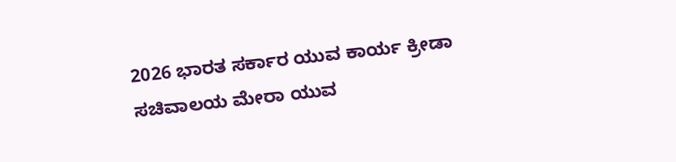2026 ಭಾರತ ಸರ್ಕಾರ ಯುವ ಕಾರ್ಯ ಕ್ರೀಡಾ ಸಚಿವಾಲಯ ಮೇರಾ ಯುವ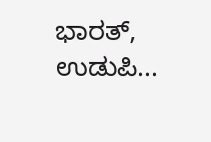ಭಾರತ್, ಉಡುಪಿ...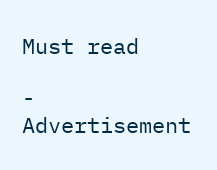Must read

- Advertisement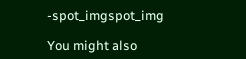-spot_imgspot_img

You might also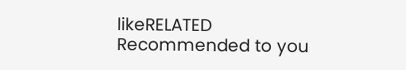likeRELATED
Recommended to you